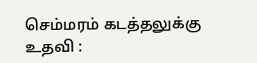செம்மரம் கடத்தலுக்கு உதவி :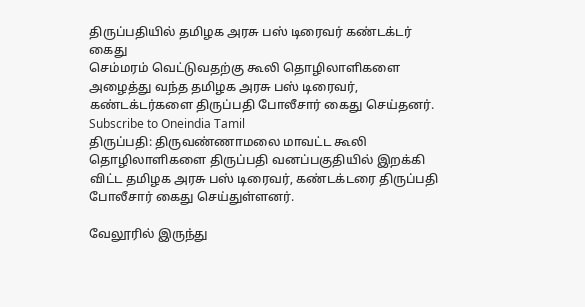திருப்பதியில் தமிழக அரசு பஸ் டிரைவர் கண்டக்டர் கைது
செம்மரம் வெட்டுவதற்கு கூலி தொழிலாளிகளை அழைத்து வந்த தமிழக அரசு பஸ் டிரைவர், கண்டக்டர்களை திருப்பதி போலீசார் கைது செய்தனர்.
Subscribe to Oneindia Tamil
திருப்பதி: திருவண்ணாமலை மாவட்ட கூலி தொழிலாளிகளை திருப்பதி வனப்பகுதியில் இறக்கி விட்ட தமிழக அரசு பஸ் டிரைவர், கண்டக்டரை திருப்பதி போலீசார் கைது செய்துள்ளனர்.

வேலூரில் இருந்து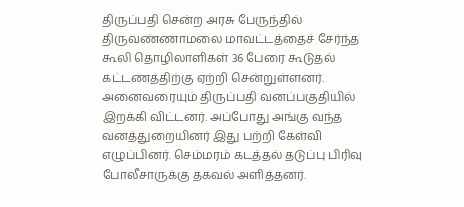திருப்பதி சென்ற அரசு பேருந்தில் திருவண்ணாமலை மாவட்டத்தைச் சேர்ந்த கூலி தொழிலாளிகள் 36 பேரை கூடுதல் கட்டணத்திற்கு ஏற்றி சென்றுள்ளனர்.
அனைவரையும் திருப்பதி வனப்பகுதியில் இறக்கி விட்டனர். அப்போது அங்கு வந்த வனத்துறையினர் இது பற்றி கேள்வி எழுப்பினர். செம்மரம் கடத்தல் தடுப்பு பிரிவு போலீசாருக்கு தகவல் அளித்தனர்.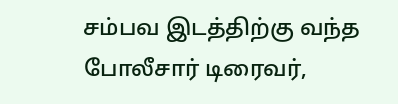சம்பவ இடத்திற்கு வந்த போலீசார் டிரைவர்,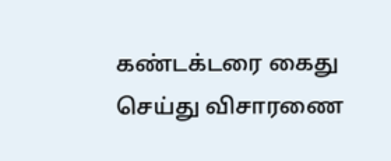கண்டக்டரை கைது செய்து விசாரணை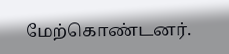மேற்கொண்டனர்.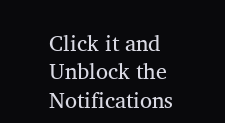Click it and Unblock the Notifications